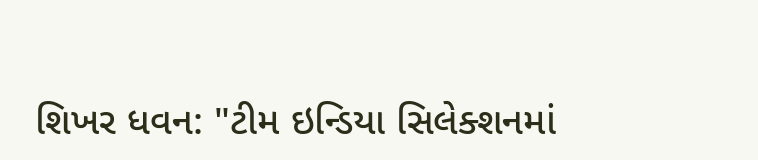શિખર ધવન: "ટીમ ઇન્ડિયા સિલેક્શનમાં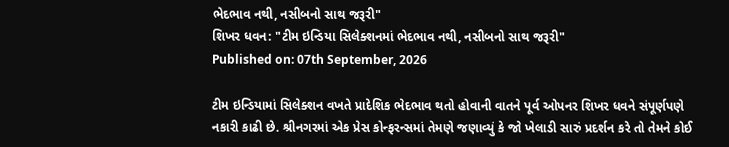ભેદભાવ નથી, નસીબનો સાથ જરૂરી"
શિખર ધવન: "ટીમ ઇન્ડિયા સિલેક્શનમાં ભેદભાવ નથી, નસીબનો સાથ જરૂરી"
Published on: 07th September, 2026

ટીમ ઇન્ડિયામાં સિલેક્શન વખતે પ્રાદેશિક ભેદભાવ થતો હોવાની વાતને પૂર્વ ઓપનર શિખર ધવને સંપૂર્ણપણે નકારી કાઢી છે. શ્રીનગરમાં એક પ્રેસ કોન્ફરન્સમાં તેમણે જણાવ્યું કે જો ખેલાડી સારું પ્રદર્શન કરે તો તેમને કોઈ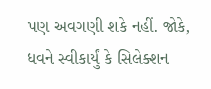પણ અવગણી શકે નહીં. જોકે, ધવને સ્વીકાર્યું કે સિલેક્શન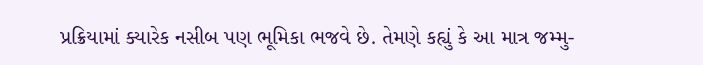પ્રક્રિયામાં ક્યારેક નસીબ પણ ભૂમિકા ભજવે છે. તેમણે કહ્યું કે આ માત્ર જમ્મુ-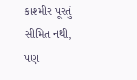કાશ્મીર પૂરતું સીમિત નથી, પણ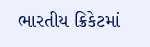ભારતીય ક્રિકેટમાં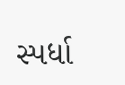સ્પર્ધા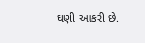ઘણી આકરી છે.